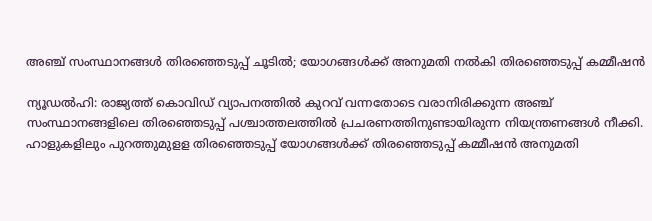അഞ്ച് സംസ്ഥാനങ്ങള്‍ തിരഞ്ഞെടുപ്പ് ചൂടില്‍; യോഗങ്ങള്‍ക്ക് അനുമതി നല്‍കി തിരഞ്ഞെടുപ്പ് കമ്മീഷന്‍

ന്യൂഡല്‍ഹി: രാജ്യത്ത് കൊവിഡ് വ്യാപനത്തില്‍ കുറവ് വന്നതോടെ വരാനിരിക്കുന്ന അഞ്ച് സംസ്ഥാനങ്ങളിലെ തിരഞ്ഞെടുപ്പ് പശ്ചാത്തലത്തില്‍ പ്രചരണത്തിനുണ്ടായിരുന്ന നിയന്ത്രണങ്ങള്‍ നീക്കി. ഹാളുകളിലും പുറത്തുമുളള തിരഞ്ഞെടുപ്പ് യോഗങ്ങള്‍ക്ക് തിരഞ്ഞെടുപ്പ് കമ്മീഷന്‍ അനുമതി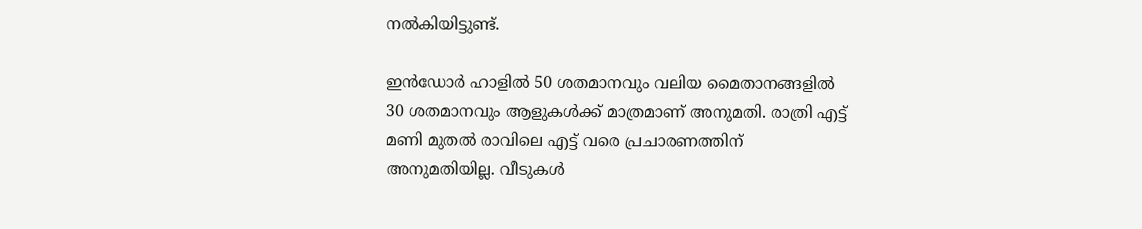നല്‍കിയിട്ടുണ്ട്.

ഇന്‍ഡോര്‍ ഹാളില്‍ 50 ശതമാനവും വലിയ മൈതാനങ്ങളില്‍ 30 ശതമാനവും ആളുകള്‍ക്ക് മാത്രമാണ് അനുമതി. രാത്രി എട്ട് മണി മുതല്‍ രാവിലെ എട്ട് വരെ പ്രചാരണത്തിന് അനുമതിയില്ല. വീടുകള്‍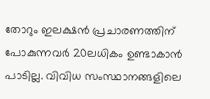തോറും ഇലക്ഷന്‍ പ്രചാരണത്തിന് പോകുന്നവര്‍ 20ലധികം ഉണ്ടാകാന്‍ പാടില്ല. വിവിധ സംസ്ഥാനങ്ങളിലെ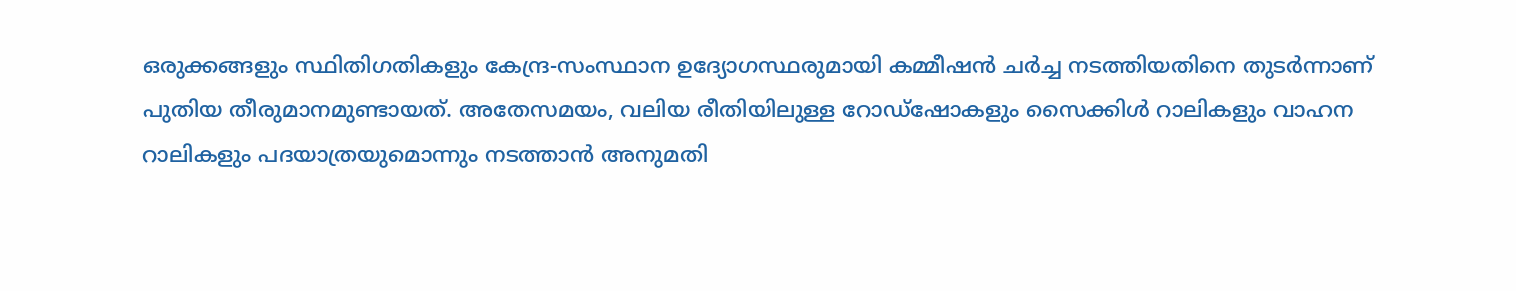ഒരുക്കങ്ങളും സ്ഥിതിഗതികളും കേന്ദ്ര-സംസ്ഥാന ഉദ്യോഗസ്ഥരുമായി കമ്മീഷന്‍ ചര്‍ച്ച നടത്തിയതിനെ തുടര്‍ന്നാണ് പുതിയ തീരുമാനമുണ്ടായത്. അതേസമയം, വലിയ രീതിയിലുള്ള റോഡ്ഷോകളും സൈക്കിള്‍ റാലികളും വാഹന റാലികളും പദയാത്രയുമൊന്നും നടത്താന്‍ അനുമതി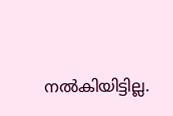നല്‍കിയിട്ടില്ല.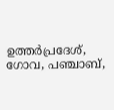ഉത്തര്‍പ്രദേശ്, ഗോവ, പഞ്ചാബ്,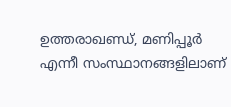ഉത്തരാഖണ്ഡ്, മണിപ്പൂര്‍ എന്നീ സംസ്ഥാനങ്ങളിലാണ്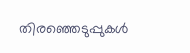തിരഞ്ഞെടുപ്പുകള്‍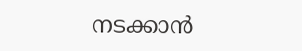നടക്കാന്‍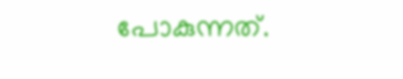പോകുന്നത്.